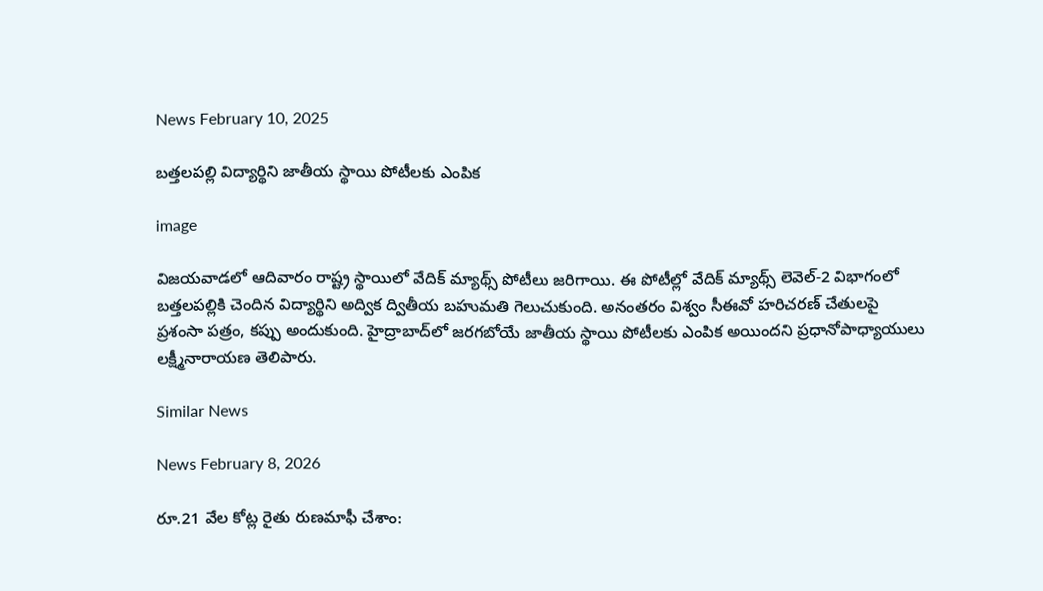News February 10, 2025

బత్తలపల్లి విద్యార్థిని జాతీయ స్థాయి పోటీలకు ఎంపిక

image

విజయవాడలో ఆదివారం రాష్ట్ర స్థాయిలో వేదిక్ మ్యాథ్స్ పోటీలు జరిగాయి. ఈ పోటీల్లో వేదిక్ మ్యాథ్స్ లెవెల్-2 విభాగంలో బత్తలపల్లికి చెందిన విద్యార్థిని అద్విక ద్వితీయ బహుమతి గెలుచుకుంది. అనంతరం విశ్వం సీఈవో హరిచరణ్ చేతులపై ప్రశంసా పత్రం, కప్పు అందుకుంది. హైద్రాబాద్‌లో జరగబోయే జాతీయ స్థాయి పోటీలకు ఎంపిక అయిందని ప్రధానోపాధ్యాయులు లక్ష్మీనారాయణ తెలిపారు.

Similar News

News February 8, 2026

రూ.21 వేల కోట్ల రైతు రుణమాఫీ చేశాం: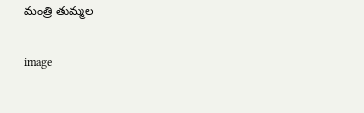మంత్రి తుమ్మల

image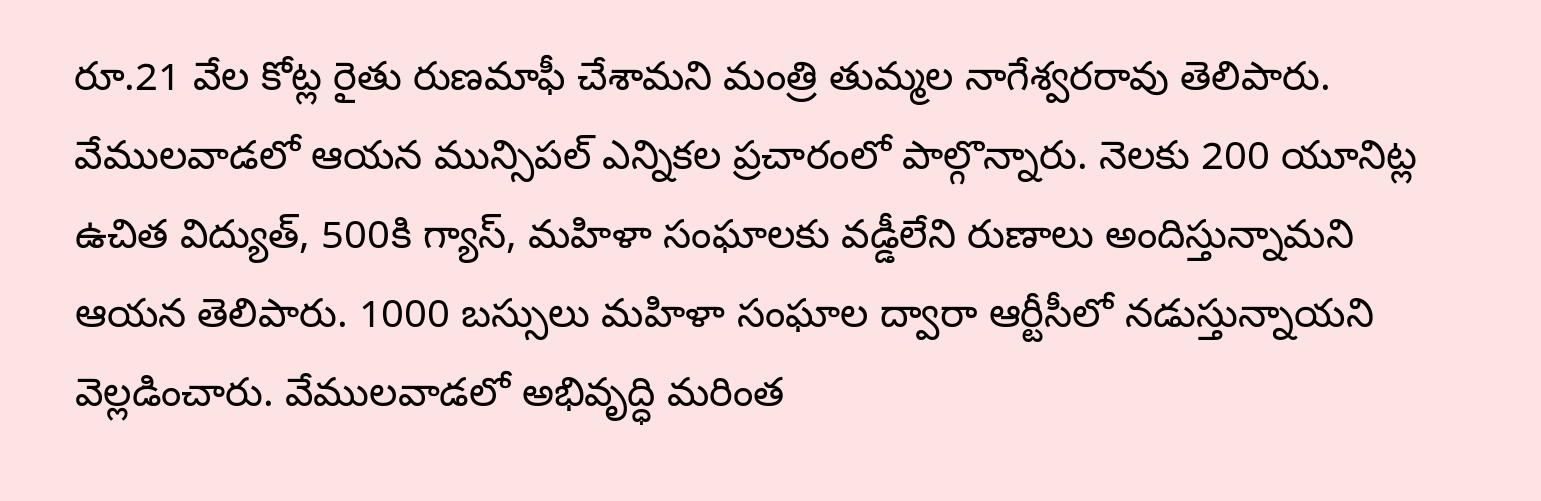రూ.21 వేల కోట్ల రైతు రుణమాఫీ చేశామని మంత్రి తుమ్మల నాగేశ్వరరావు తెలిపారు. వేములవాడలో ఆయన మున్సిపల్ ఎన్నికల ప్రచారంలో పాల్గొన్నారు. నెలకు 200 యూనిట్ల ఉచిత విద్యుత్, 500కి గ్యాస్, మహిళా సంఘాలకు వడ్డీలేని రుణాలు అందిస్తున్నామని ఆయన తెలిపారు. 1000 బస్సులు మహిళా సంఘాల ద్వారా ఆర్టీసీలో నడుస్తున్నాయని వెల్లడించారు. వేములవాడలో అభివృద్ధి మరింత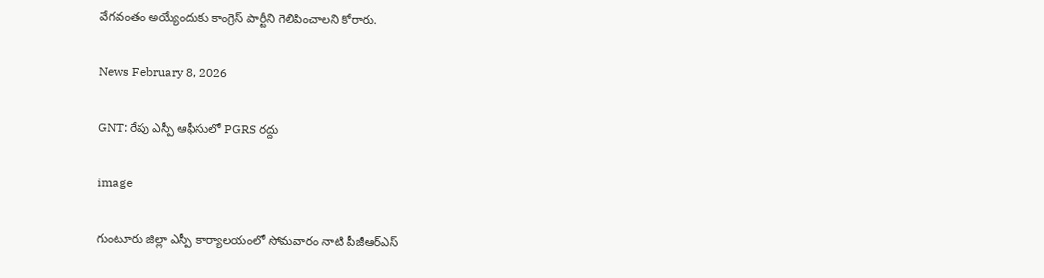వేగవంతం అయ్యేందుకు కాంగ్రెస్ పార్టీని గెలిపించాలని కోరారు.

News February 8, 2026

GNT: రేపు ఎస్పీ ఆఫీసులో PGRS రద్దు

image

గుంటూరు జిల్లా ఎస్పీ కార్యాలయంలో సోమవారం నాటి పీజీఆర్ఎస్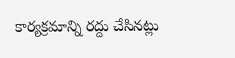కార్యక్రమాన్ని రద్దు చేసినట్లు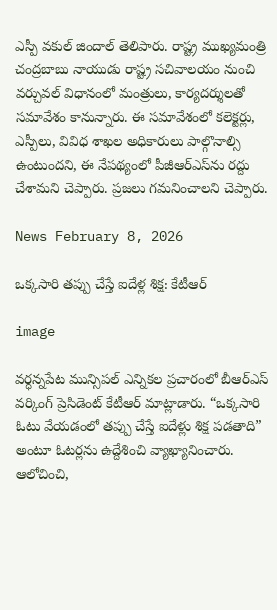ఎస్పీ వకుల్ జిందాల్ తెలిపారు. రాష్ట్ర ముఖ్యమంత్రి చంద్రబాబు నాయుడు రాష్ట్ర సచివాలయం నుంచి వర్చువల్ విధానంలో మంత్రులు, కార్యదర్శులతో సమావేశం కానున్నారు. ఈ సమావేశంలో కలెక్టర్లు, ఎస్పీలు, వివిధ శాఖల అధికారులు పాల్గొనాల్సి ఉంటుందని, ఈ నేపథ్యంలో పీజీఆర్ఎస్‌ను రద్దు చేశామని చెప్పారు. ప్రజలు గమనించాలని చెప్పారు.

News February 8, 2026

ఒక్కసారి తప్పు చేస్తే ఐదేళ్ల శిక్ష: కేటీఆర్

image

వర్ధన్నపేట మున్సిపల్ ఎన్నికల ప్రచారంలో బీఆర్ఎస్ వర్కింగ్ ప్రెసిడెంట్ కేటీఆర్ మాట్లాడారు. “ఒక్కసారి ఓటు వేయడంలో తప్పు చేస్తే ఐదేళ్లు శిక్ష పడతాది” అంటూ ఓటర్లను ఉద్దేశించి వ్యాఖ్యానించారు. ఆలోచించి,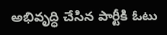అభివృద్ధి చేసిన పార్టీకి ఓటు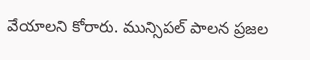వేయాలని కోరారు. మున్సిపల్ పాలన ప్రజల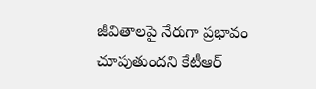జీవితాలపై నేరుగా ప్రభావం చూపుతుందని కేటీఆర్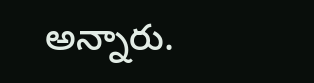అన్నారు.